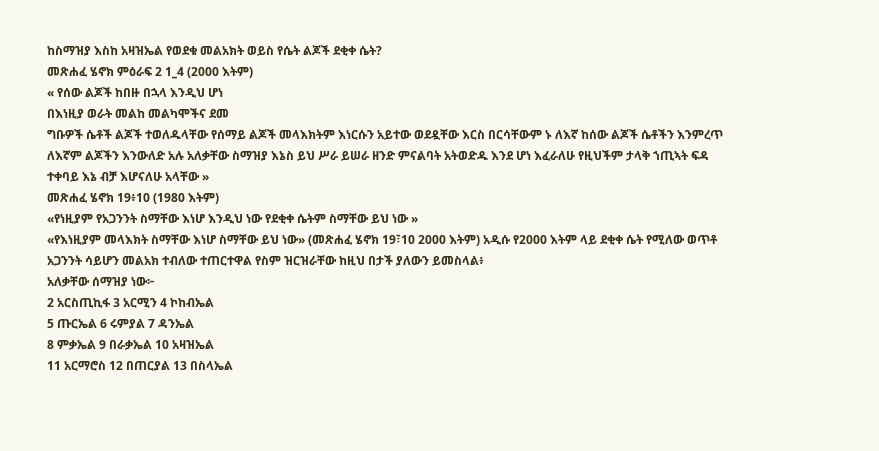ከስማዝያ እስከ አዛዝኤል የወደቁ መልአክት ወይስ የሴት ልጆች ደቂቀ ሴት?
መጽሐፈ ሄኖክ ምዕራፍ 2 1_4 (2000 እትም)
« የሰው ልጆች ከበዙ በኋላ እንዲህ ሆነ
በእነዚያ ወራት መልከ መልካሞችና ደመ
ግቡዎች ሴቶች ልጆች ተወለዱላቸው የሰማይ ልጆች መላእክትም እነርሱን አይተው ወደዷቸው እርስ በርሳቸውም ኑ ለእኛ ከሰው ልጆች ሴቶችን እንምረጥ ለእኛም ልጆችን እንውለድ አሉ አለቃቸው ስማዝያ እኔስ ይህ ሥራ ይሠራ ዘንድ ምናልባት አትወድዱ እንደ ሆነ እፈራለሁ የዚህችም ታላቅ ኀጢኣት ፍዳ ተቀባይ እኔ ብቻ እሆናለሁ አላቸው »
መጽሐፈ ሄኖክ 19፥10 (1980 እትም)
«የነዚያም የአጋንንት ስማቸው እነሆ እንዲህ ነው የደቂቀ ሴትም ስማቸው ይህ ነው »
«የእነዚያም መላእክት ስማቸው እነሆ ስማቸው ይህ ነው» (መጽሐፈ ሄኖክ 19፣10 2000 እትም) አዲሱ የ2000 እትም ላይ ደቂቀ ሴት የሚለው ወጥቶ አጋንንት ሳይሆን መልአክ ተብለው ተጠርተዋል የስም ዝርዝራቸው ከዚህ በታች ያለውን ይመስላል፥
አለቃቸው ሰማዝያ ነው፦
2 አርስጢኪፋ 3 አርሚን 4 ኮከብኤል
5 ጡርኤል 6 ሩምያል 7 ዳንኤል
8 ምቃኤል 9 በራቃኤል 10 አዛዝኤል
11 አርማሮስ 12 በጠርያል 13 በስላኤል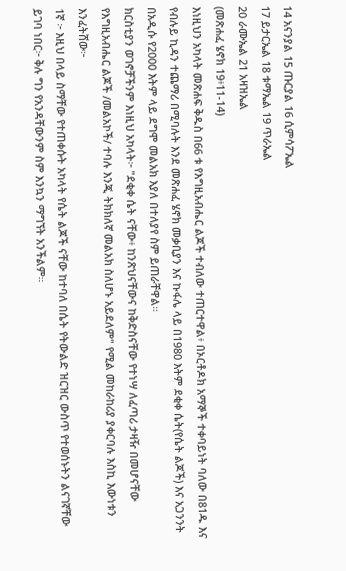14 አናንያል 15 ጡርያል 16 ሲምሳፖኤል
17 ይታርኤል 18 ቱማኤል 19 ጥራኤል
20 ራሙኤል 21 አዛዝኤል
(መጽሐፈ ሄኖክ 19፥11-14)
እነዚህን አካላት መጽሐፍ ቅዱስ በ66 ቱ የእግዚአብሔር ልጆች ተብለው ተጠርተዋል፥ በኦርቶዶክ አማኞች ተቀባይነት ባለው በ81ዱ እና የብሉይ ኪዳን ተጨማሪ በሚባሉት እንደ መጽሐፈ ሄኖክ መቃቢያን እና ኩፋሌ ላይ በ1980 እትም ደቂቀ ሴት(የሴት ልጆች) እና አጋንንት በአዲሱ የ2000 እትም ላይ ደግሞ መልአክ እያለ በተለያየ ስም ይጠራቸዋል።
ክርስቲያን ወገኖቻችንም እነዚህ አካላት፦ "ደቂቀ ሴት ናቸው፥ ከንጽህናቸውና ከቅድስናቸው የተነሣ ለፈጣሪ ታዛዥ በመሆናቸው የእግዚአብሔር ልጆች /መልአኮች/ ተባሉ እንጂ ትክክለኛ መልአክ ስለሆኑ አይደለም" የሚል መከራከሪያ ያቀርባሉ እስኪ እውነቱን እንፈትሸው፦
1ኛ ፦ እዚህ በላይ ስማቸው የተጠቀሱት አካላት የሴት ልጆች ናቸው ከተባለ በሴት የትውልድ ዝርዝር ውስጥ የተወሰኑትን ልናገኛቸው ይገባ ነበር፦ ቅሉ ግን የአንዳቸውንም ስም እንኳን ማግኘት አንችልም።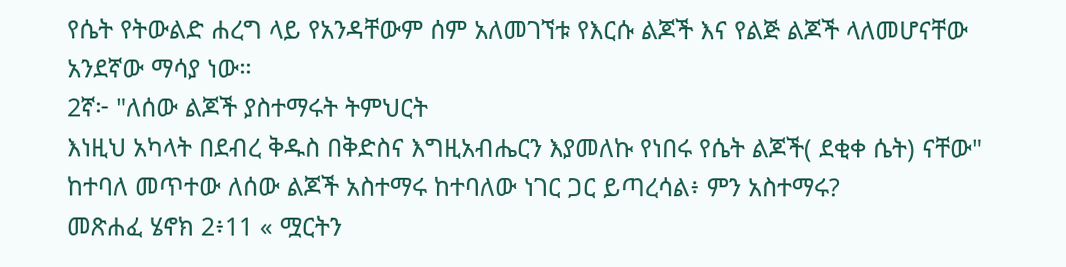የሴት የትውልድ ሐረግ ላይ የአንዳቸውም ሰም አለመገኘቱ የእርሱ ልጆች እና የልጅ ልጆች ላለመሆናቸው አንደኛው ማሳያ ነው።
2ኛ፦ "ለሰው ልጆች ያስተማሩት ትምህርት
እነዚህ አካላት በደብረ ቅዱስ በቅድስና እግዚአብሔርን እያመለኩ የነበሩ የሴት ልጆች( ደቂቀ ሴት) ናቸው" ከተባለ መጥተው ለሰው ልጆች አስተማሩ ከተባለው ነገር ጋር ይጣረሳል፥ ምን አስተማሩ?
መጽሐፈ ሄኖክ 2፥11 « ሟርትን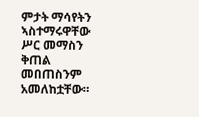ምታት ማሳየትን ኣስተማሩዋቸው ሥር መማስን ቅጠል መበጠስንም አመለከቷቸው።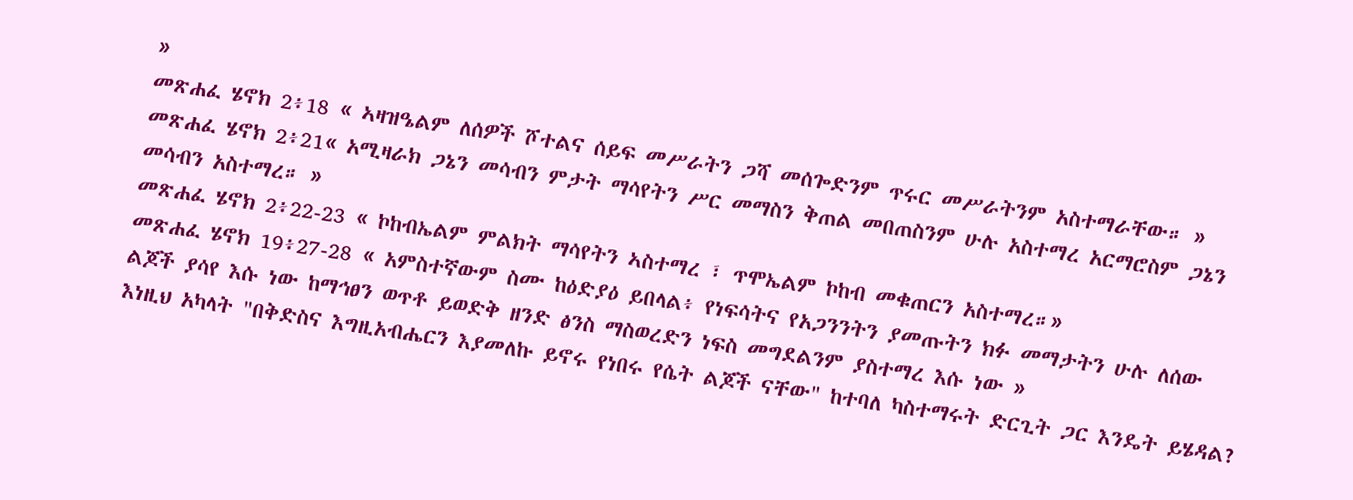»
መጽሐፈ ሄኖክ 2፥18 « ኣዛዝዔልም ለሰዎች ሾተልና ሰይፍ መሥራትን ጋሻ መሰጐድንም ጥሩር መሥራትንም አስተማራቸው። »
መጽሐፈ ሄኖክ 2፥21« አሚዛራክ ጋኔን መሳብን ምታት ማሳየትን ሥር መማስን ቅጠል መበጠስንም ሁሉ አስተማረ አርማሮስም ጋኔን መሳብን አስተማረ። »
መጽሐፈ ሄኖክ 2፥22-23 « ኮከብኤልም ምልክት ማሳየትን ኣስተማረ ፣ ጥሞኤልም ኮከብ መቁጠርን አስተማረ።»
መጽሐፈ ሄኖክ 19፥27-28 « አምስተኛውም ስሙ ከዕድያዕ ይበላል፥ የነፍሳትና የአጋንንትን ያመጡትን ክፉ መማታትን ሁሉ ለሰው ልጆች ያሳየ እሱ ነው ከማኅፀን ወጥቶ ይወድቅ ዘንድ ፅንስ ማስወረድን ነፍስ መግደልንም ያስተማረ እሱ ነው »
እነዚህ አካላት "በቅድስና እግዚአብሔርን እያመለኩ ይኖሩ የነበሩ የሴት ልጆች ናቸው" ከተባለ ካስተማሩት ድርጊት ጋር እንዴት ይሄዳል?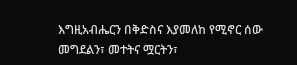እግዚአብሔርን በቅድስና እያመለከ የሚኖር ሰው መግደልን፣ መተትና ሟርትን፣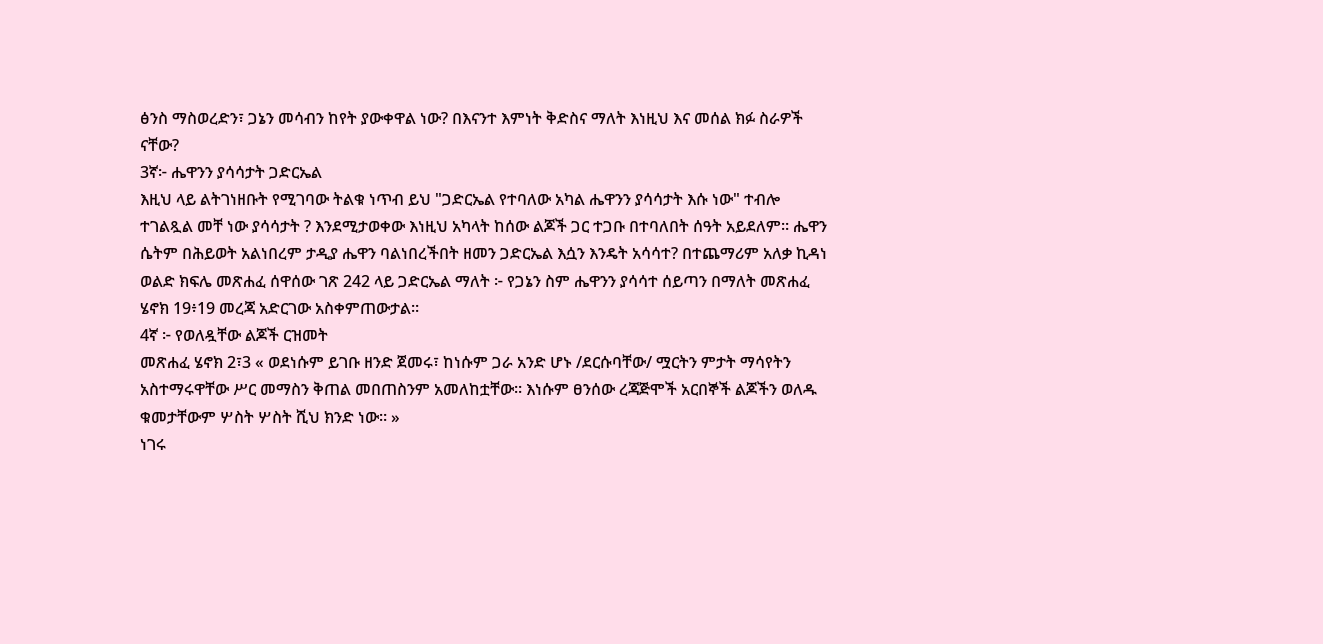ፅንስ ማስወረድን፣ ጋኔን መሳብን ከየት ያውቀዋል ነው? በእናንተ እምነት ቅድስና ማለት እነዚህ እና መሰል ክፉ ስራዎች ናቸው?
3ኛ፦ ሔዋንን ያሳሳታት ጋድርኤል
እዚህ ላይ ልትገነዘቡት የሚገባው ትልቁ ነጥብ ይህ "ጋድርኤል የተባለው አካል ሔዋንን ያሳሳታት እሱ ነው" ተብሎ ተገልጿል መቸ ነው ያሳሳታት ? እንደሚታወቀው እነዚህ አካላት ከሰው ልጆች ጋር ተጋቡ በተባለበት ሰዓት አይደለም። ሔዋን ሴትም በሕይወት አልነበረም ታዲያ ሔዋን ባልነበረችበት ዘመን ጋድርኤል እሷን እንዴት አሳሳተ? በተጨማሪም አለቃ ኪዳነ ወልድ ክፍሌ መጽሐፈ ሰዋሰው ገጽ 242 ላይ ጋድርኤል ማለት ፦ የጋኔን ስም ሔዋንን ያሳሳተ ሰይጣን በማለት መጽሐፈ ሄኖክ 19፥19 መረጃ አድርገው አስቀምጠውታል።
4ኛ ፦ የወለዷቸው ልጆች ርዝመት
መጽሐፈ ሄኖክ 2፣3 « ወደነሱም ይገቡ ዘንድ ጀመሩ፣ ከነሱም ጋራ አንድ ሆኑ /ደርሱባቸው/ ሟርትን ምታት ማሳየትን አስተማሩዋቸው ሥር መማስን ቅጠል መበጠስንም አመለከቷቸው። እነሱም ፀንሰው ረጃጅሞች አርበኞች ልጆችን ወለዱ ቁመታቸውም ሦስት ሦስት ሺህ ክንድ ነው። »
ነገሩ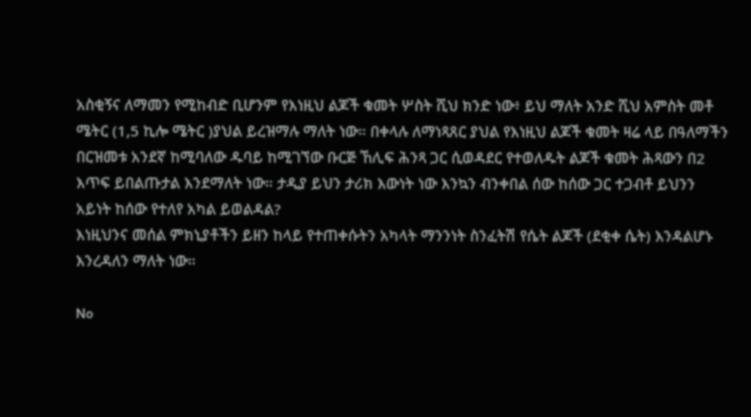አስቂኝና ለማመን የሚከብድ ቢሆንም የእነዚህ ልጆች ቁመት ሦስት ሺህ ክንድ ነው፥ ይህ ማለት አንድ ሺህ አምስት መቶ ሜትር (1,5 ኪሎ ሜትር )ያህል ይረዝማሉ ማለት ነው። በቀላሉ ለማነጻጸር ያህል የእነዚህ ልጆች ቁመት ዛሬ ላይ በዓለማችን በርዝመቱ አንደኛ ከሚባለው ዱባይ ከሚገኘው ቡርጅ ኸሊፍ ሕንጻ ጋር ሲወዳደር የተወለዱት ልጆች ቁመት ሕጻውን በ2 እጥፍ ይበልጡታል እንደማለት ነው። ታዲያ ይህን ታሪክ እውነት ነው እንኳን ብንቀበል ሰው ከሰው ጋር ተጋብቶ ይህንን አይነት ከሰው የተለየ አካል ይወልዳል?
እነዚህንና መሰል ምክኒያቶችን ይዘን ከላይ የተጠቀሱትን አካላት ማንንነት ስንፈትሽ የሴት ልጆች (ደቂቀ ሴት) እንዳልሆኑ እንረዳለን ማለት ነው።

No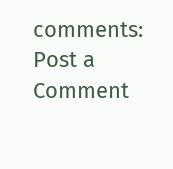comments:
Post a Comment